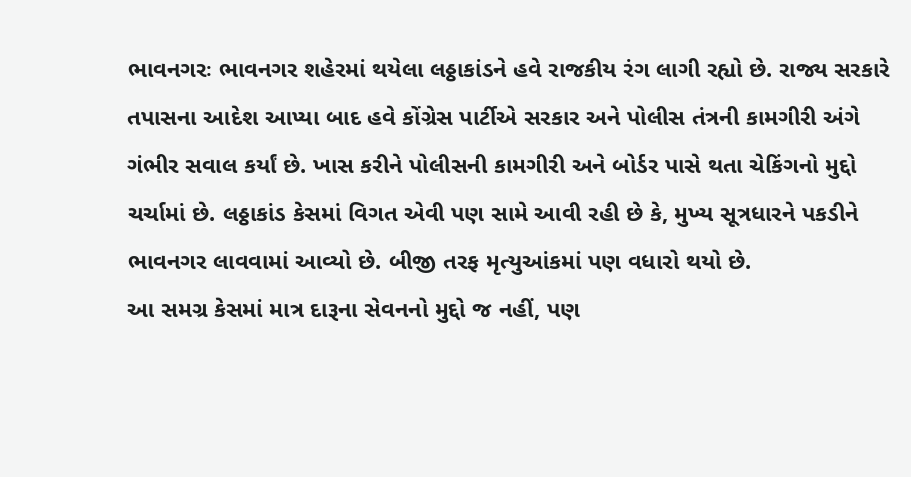ભાવનગરઃ ભાવનગર શહેરમાં થયેલા લઠ્ઠાકાંડને હવે રાજકીય રંગ લાગી રહ્યો છે. રાજ્ય સરકારે તપાસના આદેશ આપ્યા બાદ હવે કોંગ્રેસ પાર્ટીએ સરકાર અને પોલીસ તંત્રની કામગીરી અંગે ગંભીર સવાલ કર્યાં છે. ખાસ કરીને પોલીસની કામગીરી અને બોર્ડર પાસે થતા ચેકિંગનો મુદ્દો ચર્ચામાં છે. લઠ્ઠાકાંડ કેસમાં વિગત એવી પણ સામે આવી રહી છે કે, મુખ્ય સૂત્રધારને પકડીને ભાવનગર લાવવામાં આવ્યો છે. બીજી તરફ મૃત્યુઆંકમાં પણ વધારો થયો છે.
આ સમગ્ર કેસમાં માત્ર દારૂના સેવનનો મુદ્દો જ નહીં, પણ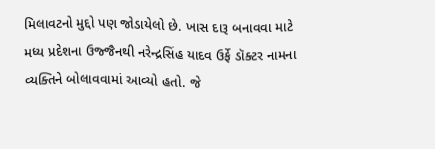મિલાવટનો મુદ્દો પણ જોડાયેલો છે. ખાસ દારૂ બનાવવા માટે મધ્ય પ્રદેશના ઉજ્જૈનથી નરેન્દ્રસિંહ યાદવ ઉર્ફે ડૉક્ટર નામના વ્યક્તિને બોલાવવામાં આવ્યો હતો. જે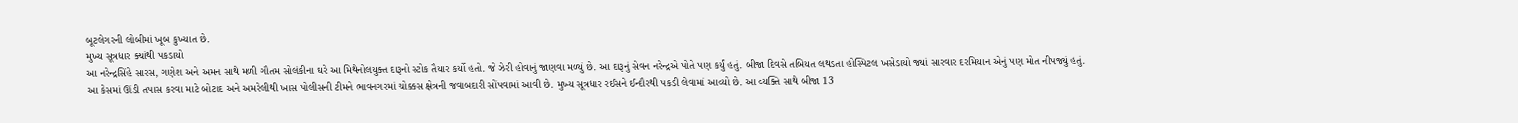બૂટલેગરની લોબીમાં ખૂબ કુખ્યાત છે.
મુખ્ય સૂત્રધાર ક્યાંથી પકડાયો
આ નરેન્દ્રસિંહે સારસ, ગણેશ અને અમન સાથે મળી ગૌતમ સોલંકીના ઘરે આ મિથેનોલયુક્ત દારૂનો સ્ટોક તૈયાર કર્યો હતો. જે ઝેરી હોવાનું જાણવા મળ્યું છે. આ દારૂનું સેવન નરેન્દ્રએ પોતે પણ કર્યું હતું. બીજા દિવસે તબિયત લથડતા હોસ્પિટલ ખસેડાયો જ્યાં સારવાર દરમિયાન એનું પણ મોત નીપજ્યું હતું.
આ કેસમાં ઊંડી તપાસ કરવા માટે બોટાદ અને અમરેલીથી ખાસ પોલીસની ટીમને ભાવનગરમાં ચોક્કસ ક્ષેત્રની જવાબદારી સોંપવામાં આવી છે. મુખ્ય સૂત્રધાર રઈસને ઈન્દૌરથી પકડી લેવામાં આવ્યો છે. આ વ્યક્તિ સાથે બીજા 13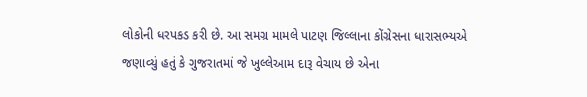લોકોની ધરપકડ કરી છે. આ સમગ્ર મામલે પાટણ જિલ્લાના કોંગ્રેસના ધારાસભ્યએ જણાવ્યું હતું કે ગુજરાતમાં જે ખુલ્લેઆમ દારૂ વેચાય છે એના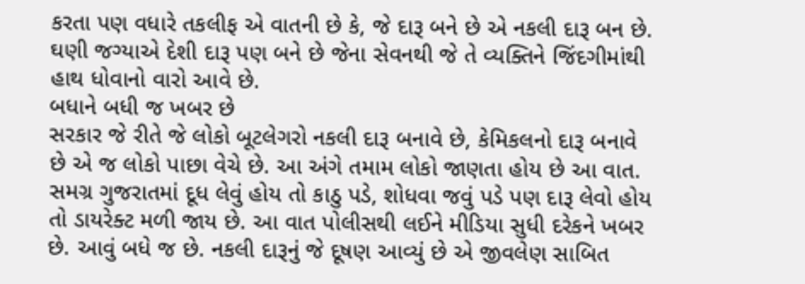કરતા પણ વધારે તકલીફ એ વાતની છે કે, જે દારૂ બને છે એ નકલી દારૂ બન છે. ઘણી જગ્યાએ દેશી દારૂ પણ બને છે જેના સેવનથી જે તે વ્યક્તિને જિંદગીમાંથી હાથ ધોવાનો વારો આવે છે.
બધાને બધી જ ખબર છે
સરકાર જે રીતે જે લોકો બૂટલેગરો નકલી દારૂ બનાવે છે, કેમિકલનો દારૂ બનાવે છે એ જ લોકો પાછા વેચે છે. આ અંગે તમામ લોકો જાણતા હોય છે આ વાત. સમગ્ર ગુજરાતમાં દૂધ લેવું હોય તો કાઠુ પડે, શોધવા જવું પડે પણ દારૂ લેવો હોય તો ડાયરેક્ટ મળી જાય છે. આ વાત પોલીસથી લઈને મીડિયા સુધી દરેકને ખબર છે. આવું બધે જ છે. નકલી દારૂનું જે દૂષણ આવ્યું છે એ જીવલેણ સાબિત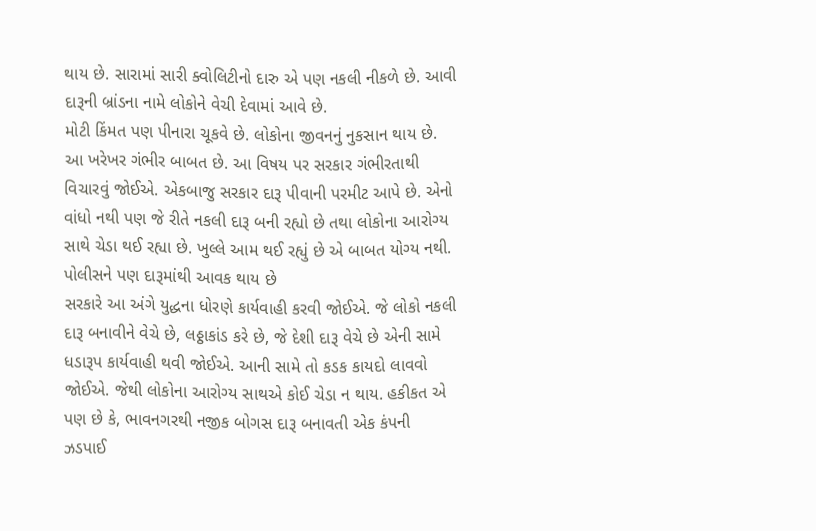થાય છે. સારામાં સારી ક્વોલિટીનો દારુ એ પણ નકલી નીકળે છે. આવી દારૂની બ્રાંડના નામે લોકોને વેચી દેવામાં આવે છે.
મોટી કિંમત પણ પીનારા ચૂકવે છે. લોકોના જીવનનું નુકસાન થાય છે. આ ખરેખર ગંભીર બાબત છે. આ વિષય પર સરકાર ગંભીરતાથી વિચારવું જોઈએ. એકબાજુ સરકાર દારૂ પીવાની પરમીટ આપે છે. એનો વાંધો નથી પણ જે રીતે નકલી દારૂ બની રહ્યો છે તથા લોકોના આરોગ્ય સાથે ચેડા થઈ રહ્યા છે. ખુલ્લે આમ થઈ રહ્યું છે એ બાબત યોગ્ય નથી.
પોલીસને પણ દારૂમાંથી આવક થાય છે
સરકારે આ અંગે યુદ્ધના ધોરણે કાર્યવાહી કરવી જોઈએ. જે લોકો નકલી દારૂ બનાવીને વેચે છે, લઠ્ઠાકાંડ કરે છે, જે દેશી દારૂ વેચે છે એની સામે ધડારૂપ કાર્યવાહી થવી જોઈએ. આની સામે તો કડક કાયદો લાવવો જોઈએ. જેથી લોકોના આરોગ્ય સાથએ કોઈ ચેડા ન થાય. હકીકત એ પણ છે કે, ભાવનગરથી નજીક બોગસ દારૂ બનાવતી એક કંપની ઝડપાઈ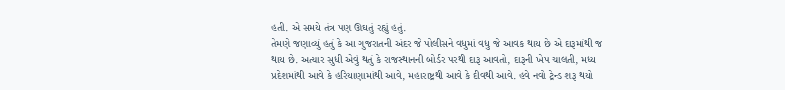હતી. એ સમયે તંત્ર પણ ઊઘતું રહ્યું હતું.
તેમણે જણાવ્યું હતું કે આ ગુજરાતની અંદર જે પોલીસને વધુમાં વધુ જે આવક થાય છે એ દારૂમાંથી જ થાય છે. અત્યાર સુધી એવું થતું કે રાજસ્થાનની બોર્ડર પરથી દારૂ આવતો, દારૂની ખેપ ચાલતી, મધ્ય પ્રદેશમાંથી આવે કે હરિયાણામાંથી આવે, મહારાષ્ટ્રથી આવે કે દીવથી આવે. હવે નવો ટ્રેન્ડ શરૂ થયો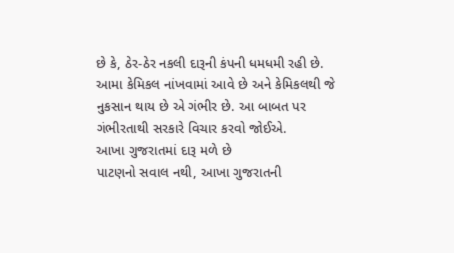છે કે, ઠેર-ઠેર નકલી દારૂની કંપની ધમધમી રહી છે. આમા કેમિકલ નાંખવામાં આવે છે અને કેમિકલથી જે નુકસાન થાય છે એ ગંભીર છે. આ બાબત પર ગંભીરતાથી સરકારે વિચાર કરવો જોઈએ.
આખા ગુજરાતમાં દારૂ મળે છે
પાટણનો સવાલ નથી, આખા ગુજરાતની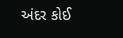અંદર કોઈ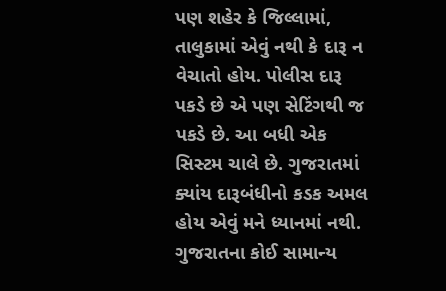પણ શહેર કે જિલ્લામાં, તાલુકામાં એવું નથી કે દારૂ ન વેચાતો હોય. પોલીસ દારૂ પકડે છે એ પણ સેટિંગથી જ પકડે છે. આ બધી એક સિસ્ટમ ચાલે છે. ગુજરાતમાં ક્યાંય દારૂબંધીનો કડક અમલ હોય એવું મને ધ્યાનમાં નથી. ગુજરાતના કોઈ સામાન્ય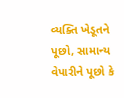વ્યક્તિ ખેડૂતને પૂછો, સામાન્ય વેપારીને પૂછો કે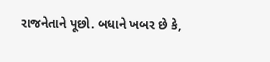રાજનેતાને પૂછો. બધાને ખબર છે કે,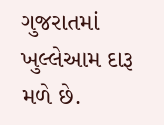ગુજરાતમાં ખુલ્લેઆમ દારૂ મળે છે.